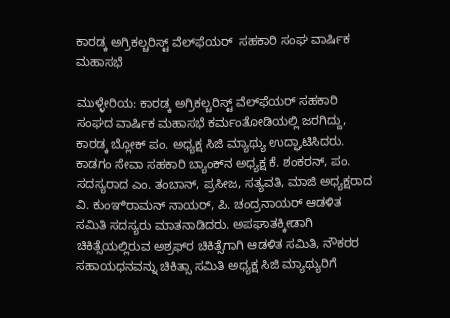ಕಾರಡ್ಕ ಅಗ್ರಿಕಲ್ಚರಿಸ್ಟ್ ವೆಲ್‌ಫೆಯರ್  ಸಹಕಾರಿ ಸಂಘ ವಾರ್ಷಿಕ ಮಹಾಸಭೆ

ಮುಳ್ಳೇರಿಯ: ಕಾರಡ್ಕ ಅಗ್ರಿಕಲ್ಚರಿಸ್ಟ್ ವೆಲ್‌ಫೆಯರ್ ಸಹಕಾರಿ ಸಂಘದ ವಾರ್ಷಿಕ ಮಹಾಸಭೆ ಕರ್ಮಂತೋಡಿಯಲ್ಲಿ ಜರಗಿದ್ದು, ಕಾರಡ್ಕ ಬ್ಲೋಕ್ ಪಂ. ಅಧ್ಯಕ್ಷ ಸಿಜಿ ಮ್ಯಾಥ್ಯು ಉದ್ಘಾಟಿಸಿದರು. ಕಾಡಗಂ ಸೇವಾ ಸಹಕಾರಿ ಬ್ಯಾಂಕ್‌ನ ಅಧ್ಯಕ್ಷ ಕೆ. ಶಂಕರನ್, ಪಂ. ಸದಸ್ಯರಾದ ಎಂ. ತಂಬಾನ್, ಪ್ರಸೀಜ, ಸತ್ಯವತಿ, ಮಾಜಿ ಅಧ್ಯಕ್ಷರಾದ ವಿ. ಕುಂಞಿರಾಮನ್ ನಾಯರ್, ಪಿ. ಚಂದ್ರನಾಯರ್ ಆಡಳಿತ ಸಮಿತಿ ಸದಸ್ಯರು ಮಾತನಾಡಿದರು. ಅಪಘಾತಕ್ಕೀಡಾಗಿ ಚಿಕಿತ್ಸೆಯಲ್ಲಿರುವ ಅಶ್ರಫ್‌ರ ಚಿಕಿತ್ಸೆಗಾಗಿ ಆಡಳಿತ ಸಮಿತಿ, ನೌಕರರ ಸಹಾಯಧನವನ್ನು ಚಿಕಿತ್ಸಾ ಸಮಿತಿ ಅಧ್ಯಕ್ಷ ಸಿಜಿ ಮ್ಯಾಥ್ಯುರಿಗೆ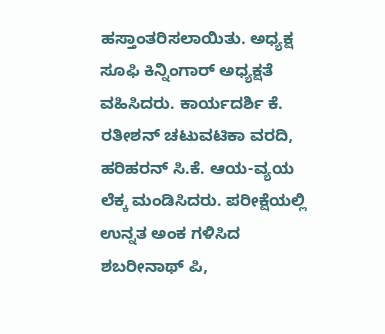ಹಸ್ತಾಂತರಿಸಲಾಯಿತು. ಅಧ್ಯಕ್ಷ ಸೂಫಿ ಕಿನ್ನಿಂಗಾರ್ ಅಧ್ಯಕ್ಷತೆ ವಹಿಸಿದರು. ಕಾರ್ಯದರ್ಶಿ ಕೆ. ರತೀಶನ್ ಚಟುವಟಿಕಾ ವರದಿ, ಹರಿಹರನ್ ಸಿ.ಕೆ. ಆಯ-ವ್ಯಯ ಲೆಕ್ಕ ಮಂಡಿಸಿದರು. ಪರೀಕ್ಷೆಯಲ್ಲಿ ಉನ್ನತ ಅಂಕ ಗಳಿಸಿದ ಶಬರೀನಾಥ್ ಪಿ,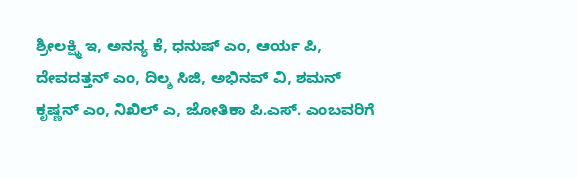ಶ್ರೀಲಕ್ಷ್ಮಿ ಇ, ಅನನ್ಯ ಕೆ, ಧನುಷ್ ಎಂ, ಆರ್ಯ ಪಿ, ದೇವದತ್ತನ್ ಎಂ, ದಿಲ್ಶ ಸಿಜಿ, ಅಭಿನವ್ ವಿ, ಶಮನ್ ಕೃಷ್ಣನ್ ಎಂ, ನಿಖಿಲ್ ಎ, ಜೋತಿಕಾ ಪಿ.ಎಸ್. ಎಂಬವರಿಗೆ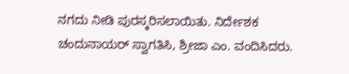ನಗದು ನೀಡಿ ಪುರಸ್ಕರಿಸಲಾಯಿತು. ನಿರ್ದೇಶಕ ಚಂದುನಾಯರ್ ಸ್ವಾಗತಿಸಿ, ಶ್ರೀಜಾ ಎಂ. ವಂದಿಸಿದರು.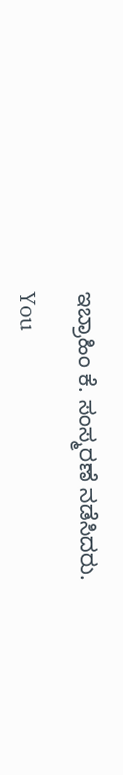ಇಬ್ರಾಹಿಂ ಕೆ. ಸಂಸ್ಮರಣೆ ನಡೆಸಿದರು.

You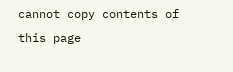cannot copy contents of this page